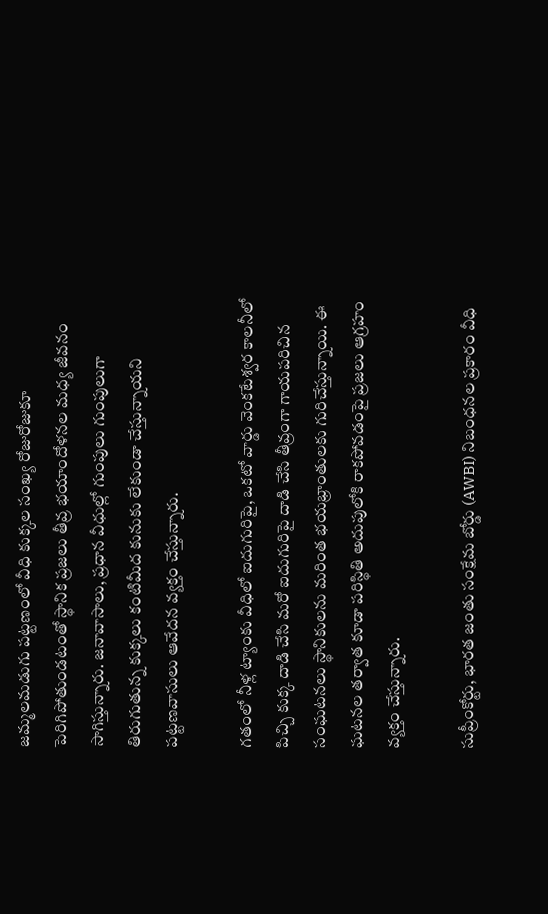జమ్మలమడుగు పట్టణంలో వీధి కుక్కల సంఖ్య రోజురోజుకూ పెరిగిపోతుండటంతో స్థానిక ప్రజలు తీవ్ర భయాందోళనల మధ్య జీవనం సాగిస్తున్నారు. జనావాసాలు, ప్రధాన వీధుల్లో గుంపులు గుంపులుగా తిరుగుతున్న కుక్కలు కంటిమీద కునుకు లేకుండా చేస్తున్నాయని పట్టణవాసులు ఆవేదన వ్యక్తం చేస్తున్నారు.

గతంలో నీళ్ల ట్యాంకు వీధిలో ఐదుగురిపై, ఒకటో వార్డు వెంకటేశ్వర కాలనీలో పిచ్చి కుక్క దాడి చేసి మరో ఐదుగురిపై దాడి చేసి తీవ్రంగా గాయపరిచిన సంఘటనలు స్థానికులను మరింత భయభ్రాంతులకు గురిచేస్తున్నాయి. ఈ ఘటనల తర్వాత కూడా పరిస్థితి అదుపులోకి రాకపోవడంపై ప్రజలు ఆగ్రహం వ్యక్తం చేస్తున్నారు.

సుప్రీంకోర్టు, భారత జంతు సంక్షేమ బోర్డు (AWBI) నిబంధనల ప్రకారం వీధి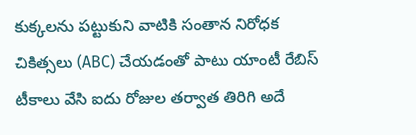కుక్కలను పట్టుకుని వాటికి సంతాన నిరోధక చికిత్సలు (ABC) చేయడంతో పాటు యాంటీ రేబిస్ టీకాలు వేసి ఐదు రోజుల తర్వాత తిరిగి అదే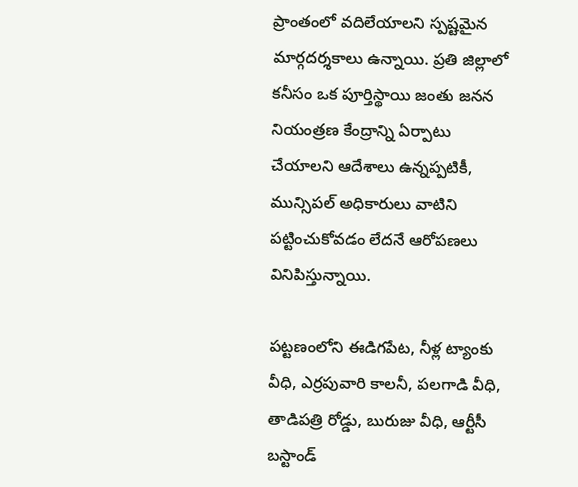ప్రాంతంలో వదిలేయాలని స్పష్టమైన మార్గదర్శకాలు ఉన్నాయి. ప్రతి జిల్లాలో కనీసం ఒక పూర్తిస్థాయి జంతు జనన నియంత్రణ కేంద్రాన్ని ఏర్పాటు చేయాలని ఆదేశాలు ఉన్నప్పటికీ, మున్సిపల్ అధికారులు వాటిని పట్టించుకోవడం లేదనే ఆరోపణలు వినిపిస్తున్నాయి.

పట్టణంలోని ఈడిగపేట, నీళ్ల ట్యాంకు వీధి, ఎర్రపువారి కాలనీ, పలగాడి వీధి, తాడిపత్రి రోడ్డు, బురుజు వీధి, ఆర్టీసీ బస్టాండ్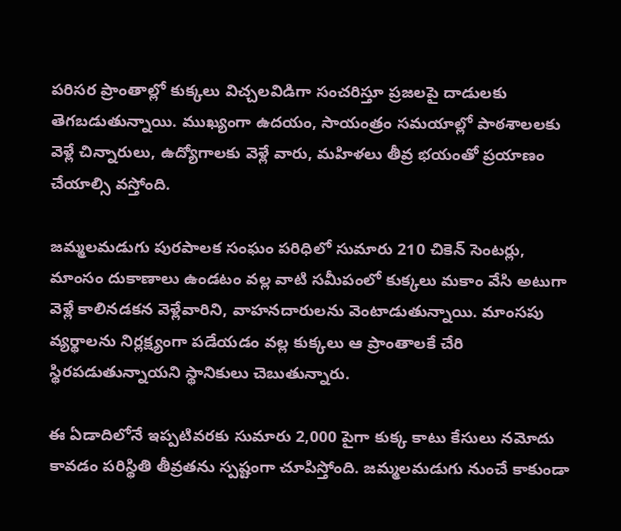పరిసర ప్రాంతాల్లో కుక్కలు విచ్చలవిడిగా సంచరిస్తూ ప్రజలపై దాడులకు తెగబడుతున్నాయి. ముఖ్యంగా ఉదయం, సాయంత్రం సమయాల్లో పాఠశాలలకు వెళ్లే చిన్నారులు, ఉద్యోగాలకు వెళ్లే వారు, మహిళలు తీవ్ర భయంతో ప్రయాణం చేయాల్సి వస్తోంది.

జమ్మలమడుగు పురపాలక సంఘం పరిధిలో సుమారు 210 చికెన్ సెంటర్లు, మాంసం దుకాణాలు ఉండటం వల్ల వాటి సమీపంలో కుక్కలు మకాం వేసి అటుగా వెళ్లే కాలినడకన వెళ్లేవారిని, వాహనదారులను వెంటాడుతున్నాయి. మాంసపు వ్యర్థాలను నిర్లక్ష్యంగా పడేయడం వల్ల కుక్కలు ఆ ప్రాంతాలకే చేరి స్థిరపడుతున్నాయని స్థానికులు చెబుతున్నారు.

ఈ ఏడాదిలోనే ఇప్పటివరకు సుమారు 2,000 పైగా కుక్క కాటు కేసులు నమోదు కావడం పరిస్థితి తీవ్రతను స్పష్టంగా చూపిస్తోంది. జమ్మలమడుగు నుంచే కాకుండా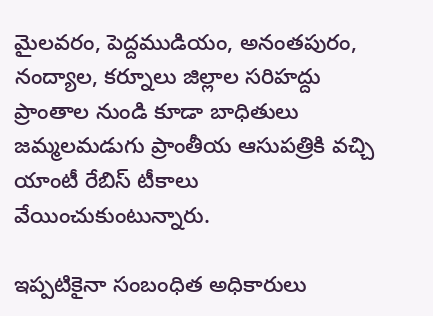మైలవరం, పెద్దముడియం, అనంతపురం, నంద్యాల, కర్నూలు జిల్లాల సరిహద్దు ప్రాంతాల నుండి కూడా బాధితులు జమ్మలమడుగు ప్రాంతీయ ఆసుపత్రికి వచ్చి యాంటీ రేబిస్ టీకాలు వేయించుకుంటున్నారు.

ఇప్పటికైనా సంబంధిత అధికారులు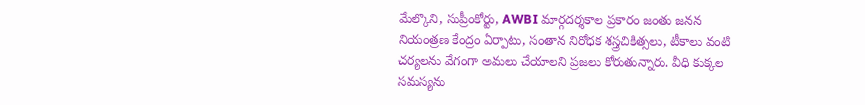మేల్కొని, సుప్రీంకోర్టు, AWBI మార్గదర్శకాల ప్రకారం జంతు జనన నియంత్రణ కేంద్రం ఏర్పాటు, సంతాన నిరోధక శస్త్రచికిత్సలు, టీకాలు వంటి చర్యలను వేగంగా అమలు చేయాలని ప్రజలు కోరుతున్నారు. వీధి కుక్కల సమస్యను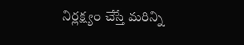నిర్లక్ష్యం చేస్తే మరిన్ని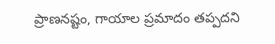ప్రాణనష్టం, గాయాల ప్రమాదం తప్పదని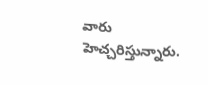వారు హెచ్చరిస్తున్నారు.